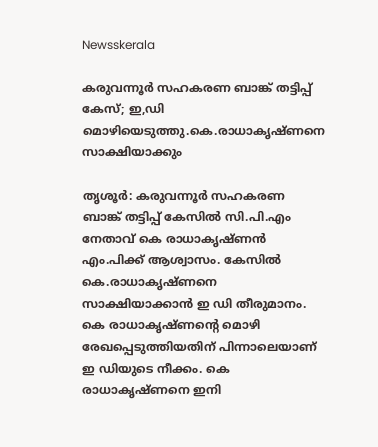Newsskerala

കരുവന്നൂര്‍ സഹകരണ ബാങ്ക് തട്ടിപ്പ് കേസ്; ഇ,ഡി മൊഴിയെടുത്തു.കെ.രാധാകൃഷ്ണനെ സാക്ഷിയാക്കും

തൃശൂര്‍: കരുവന്നൂര്‍ സഹകരണ ബാങ്ക് തട്ടിപ്പ് കേസില്‍ സി.പി.എം നേതാവ് കെ രാധാകൃഷ്ണന്‍ എം.പിക്ക് ആശ്വാസം. കേസില്‍ കെ.രാധാകൃഷ്ണനെ  സാക്ഷിയാക്കാന്‍ ഇ ഡി തീരുമാനം. കെ രാധാകൃഷ്ണന്റെ മൊഴി രേഖപ്പെടുത്തിയതിന് പിന്നാലെയാണ് ഇ ഡിയുടെ നീക്കം. കെ രാധാകൃഷ്ണനെ ഇനി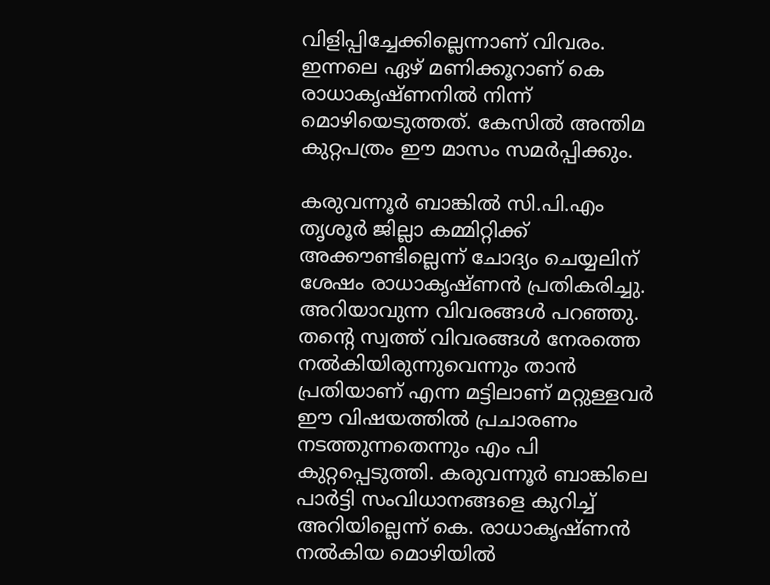വിളിപ്പിച്ചേക്കില്ലെന്നാണ് വിവരം. ഇന്നലെ ഏഴ് മണിക്കൂറാണ് കെ രാധാകൃഷ്ണനില്‍ നിന്ന് മൊഴിയെടുത്തത്. കേസില്‍ അന്തിമ കുറ്റപത്രം ഈ മാസം സമര്‍പ്പിക്കും.

കരുവന്നൂര്‍ ബാങ്കില്‍ സി.പി.എം തൃശൂര്‍ ജില്ലാ കമ്മിറ്റിക്ക് അക്കൗണ്ടില്ലെന്ന് ചോദ്യം ചെയ്യലിന് ശേഷം രാധാകൃഷ്ണന്‍ പ്രതികരിച്ചു. അറിയാവുന്ന വിവരങ്ങള്‍ പറഞ്ഞു. തന്റെ സ്വത്ത് വിവരങ്ങള്‍ നേരത്തെ നല്‍കിയിരുന്നുവെന്നും താന്‍ പ്രതിയാണ് എന്ന മട്ടിലാണ് മറ്റുള്ളവര്‍ ഈ വിഷയത്തില്‍ പ്രചാരണം നടത്തുന്നതെന്നും എം പി കുറ്റപ്പെടുത്തി. കരുവന്നൂര്‍ ബാങ്കിലെ പാര്‍ട്ടി സംവിധാനങ്ങളെ കുറിച്ച് അറിയില്ലെന്ന് കെ. രാധാകൃഷ്ണന്‍ നല്‍കിയ മൊഴിയില്‍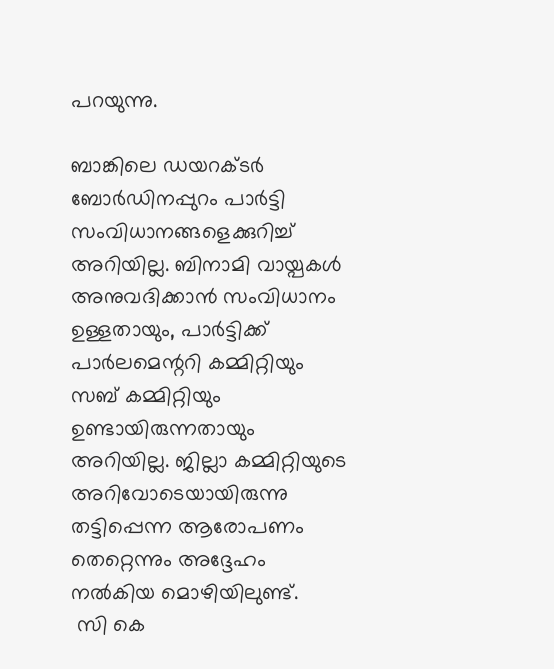പറയുന്നു.

ബാങ്കിലെ ഡയറക്ടര്‍ ബോര്‍ഡിനപ്പുറം പാര്‍ട്ടി സംവിധാനങ്ങളെക്കുറിച്ച് അറിയില്ല. ബിനാമി വായ്പകള്‍ അനുവദിക്കാന്‍ സംവിധാനം ഉള്ളതായും, പാര്‍ട്ടിക്ക് പാര്‍ലമെന്ററി കമ്മിറ്റിയും സബ് കമ്മിറ്റിയും ഉണ്ടായിരുന്നതായും അറിയില്ല. ജില്ലാ കമ്മിറ്റിയുടെ അറിവോടെയായിരുന്നു തട്ടിപ്പെന്ന ആരോപണം തെറ്റെന്നും അദ്ദേഹം നല്‍കിയ മൊഴിയിലുണ്ട്.
 സി കെ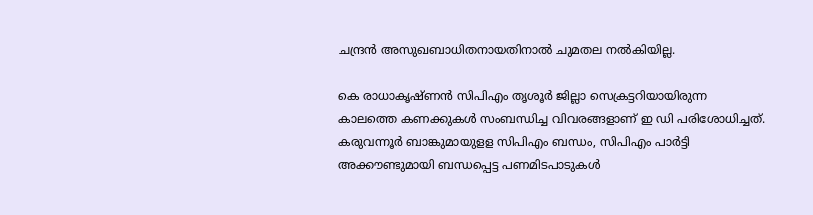ചന്ദ്രന്‍ അസുഖബാധിതനായതിനാല്‍ ചുമതല നല്‍കിയില്ല.

കെ രാധാകൃഷ്ണന്‍ സിപിഎം തൃശൂര്‍ ജില്ലാ സെക്രട്ടറിയായിരുന്ന കാലത്തെ കണക്കുകള്‍ സംബന്ധിച്ച വിവരങ്ങളാണ് ഇ ഡി പരിശോധിച്ചത്. കരുവന്നൂര്‍ ബാങ്കുമായുളള സിപിഎം ബന്ധം, സിപിഎം പാര്‍ട്ടി അക്കൗണ്ടുമായി ബന്ധപ്പെട്ട പണമിടപാടുകള്‍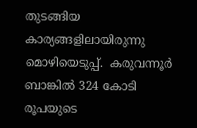തുടങ്ങിയ കാര്യങ്ങളിലായിരുന്നു മൊഴിയെടുപ്പ്.  കരുവന്നൂര്‍ ബാങ്കില്‍ 324 കോടി രൂപയുടെ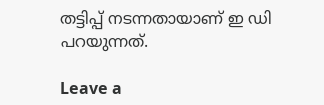തട്ടിപ്പ് നടന്നതായാണ് ഇ ഡി പറയുന്നത്.

Leave a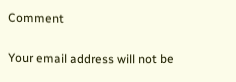Comment

Your email address will not be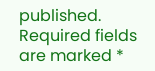published. Required fields are marked *